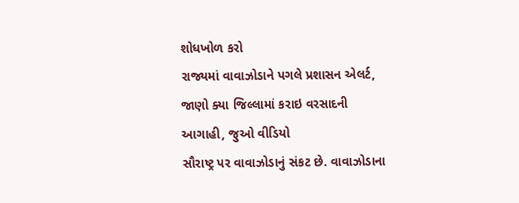શોધખોળ કરો
રાજ્યમાં વાવાઝોડાને પગલે પ્રશાસન એલર્ટ, જાણો ક્યા જિલ્લામાં કરાઇ વરસાદની આગાહી, જુઓ વીડિયો
સૌરાષ્ટ્ર પર વાવાઝોડાનું સંકટ છે. વાવાઝોડાના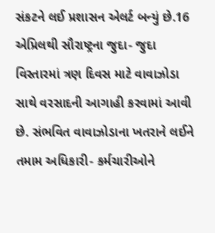સંકટને લઈ પ્રશાસન એલર્ટ બન્યું છે.16 એપ્રિલથી સૌરાષ્ટ્રના જુદા- જુદા વિસ્તારમાં ત્રણ દિવસ માટે વાવાઝોડા સાથે વરસાદની આગાહી કરવામાં આવી છે. સંભવિત વાવાઝોડાના ખતરાને લઈને તમામ અધિકારી- કર્મચારીઓને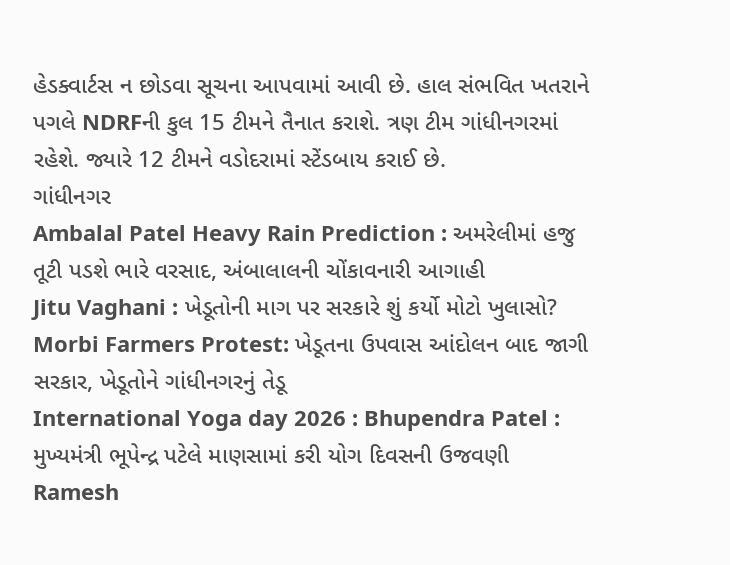હેડક્વાર્ટસ ન છોડવા સૂચના આપવામાં આવી છે. હાલ સંભવિત ખતરાને પગલે NDRFની કુલ 15 ટીમને તૈનાત કરાશે. ત્રણ ટીમ ગાંધીનગરમાં રહેશે. જ્યારે 12 ટીમને વડોદરામાં સ્ટેંડબાય કરાઈ છે.
ગાંધીનગર
Ambalal Patel Heavy Rain Prediction : અમરેલીમાં હજુ તૂટી પડશે ભારે વરસાદ, અંબાલાલની ચોંકાવનારી આગાહી
Jitu Vaghani : ખેડૂતોની માગ પર સરકારે શું કર્યો મોટો ખુલાસો?
Morbi Farmers Protest: ખેડૂતના ઉપવાસ આંદોલન બાદ જાગી સરકાર, ખેડૂતોને ગાંધીનગરનું તેડૂ
International Yoga day 2026 : Bhupendra Patel : મુખ્યમંત્રી ભૂપેન્દ્ર પટેલે માણસામાં કરી યોગ દિવસની ઉજવણી
Ramesh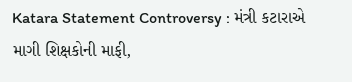Katara Statement Controversy : મંત્રી કટારાએ માગી શિક્ષકોની માફી,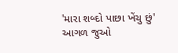'મારા શબ્દો પાછા ખેંચુ છું'
આગળ જુઓ